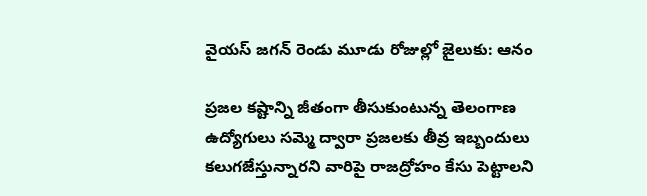వైయస్ జగన్ రెండు మూడు రోజుల్లో జైలుకు: ఆనం

ప్రజల కష్టాన్ని జీతంగా తీసుకుంటున్న తెలంగాణ ఉద్యోగులు సమ్మె ద్వారా ప్రజలకు తీవ్ర ఇబ్బందులు కలుగజేస్తున్నారని వారిపై రాజద్రోహం కేసు పెట్టాలని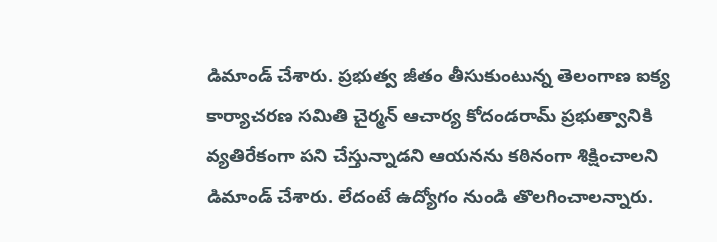డిమాండ్ చేశారు. ప్రభుత్వ జీతం తీసుకుంటున్న తెలంగాణ ఐక్య కార్యాచరణ సమితి చైర్మన్ ఆచార్య కోదండరామ్ ప్రభుత్వానికి వ్యతిరేకంగా పని చేస్తున్నాడని ఆయనను కఠినంగా శిక్షించాలని డిమాండ్ చేశారు. లేదంటే ఉద్యోగం నుండి తొలగించాలన్నారు.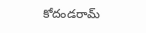కోదండరామ్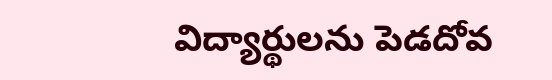విద్యార్థులను పెడదోవ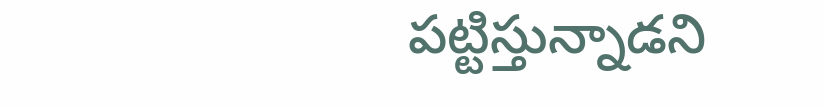పట్టిస్తున్నాడని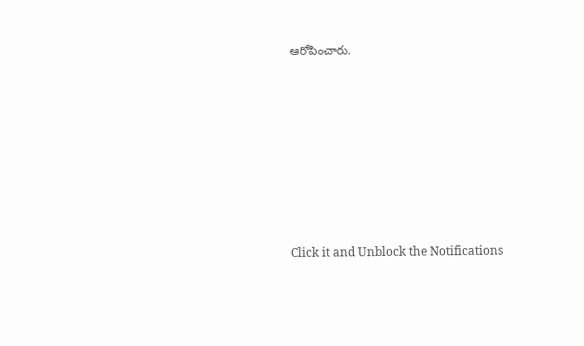ఆరోపించారు.












Click it and Unblock the Notifications